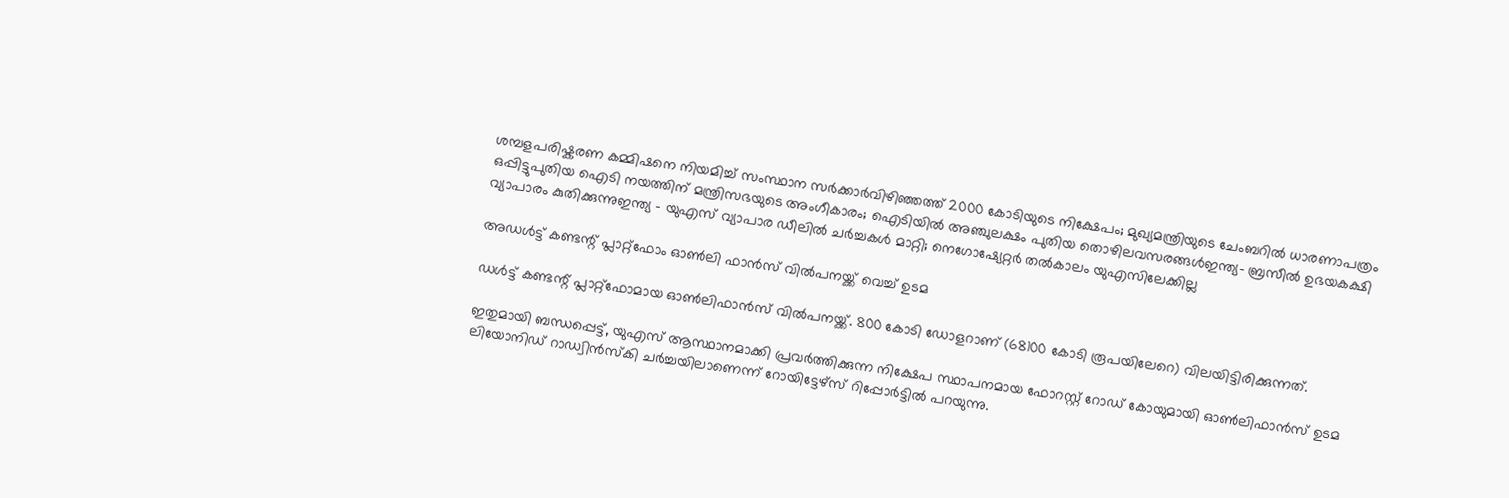ശമ്പളപരിഷ്കരണ കമ്മിഷനെ നിയമിച്ച് സംസ്ഥാന സർക്കാർവിഴിഞ്ഞത്ത് 2000 കോടിയുടെ നിക്ഷേപം; മുഖ്യമന്ത്രിയുടെ ചേംബറിൽ ധാരണാപത്രം ഒപ്പിട്ടുപുതിയ ഐടി നയത്തിന് മന്ത്രിസഭയുടെ അംഗീകാരം; ഐടിയിൽ അഞ്ചുലക്ഷം പുതിയ തൊഴിലവസരങ്ങൾഇന്ത്യ- ബ്രസീൽ ഉഭയകക്ഷി വ്യാപാരം കുതിക്കുന്നുഇന്ത്യ – യുഎസ് വ്യാപാര ഡീലിൽ ചർച്ചകൾ മാറ്റി; നെഗോഷ്യേറ്റർ തൽകാലം യുഎസിലേക്കില്ല

അഡള്‍ട്ട് കണ്ടന്റ് പ്ലാറ്റ്‌ഫോം ഓണ്‍ലി ഫാൻസ് വില്‍പനയ്ക്ക് വെച്ച്‌ ഉടമ

ഡള്‍ട്ട് കണ്ടന്റ് പ്ലാറ്റ്ഫോമായ ഓണ്‍ലിഫാൻസ് വില്‍പനയ്ക്ക്. 800 കോടി ഡോളറാണ് (68100 കോടി രൂപയിലേറെ) വിലയിട്ടിരിക്കുന്നത്.

ഇതുമായി ബന്ധപ്പെട്ട്, യുഎസ് ആസ്ഥാനമാക്കി പ്രവർത്തിക്കുന്ന നിക്ഷേപ സ്ഥാപനമായ ഫോറസ്റ്റ് റോഡ് കോയുമായി ഓണ്‍ലിഫാൻസ് ഉടമ ലിയോനിഡ് റാഡ്വിൻസ്കി ചർച്ചയിലാണെന്ന് റോയിട്ടേഴ്സ് റിപ്പോർട്ടില്‍ പറയുന്നു.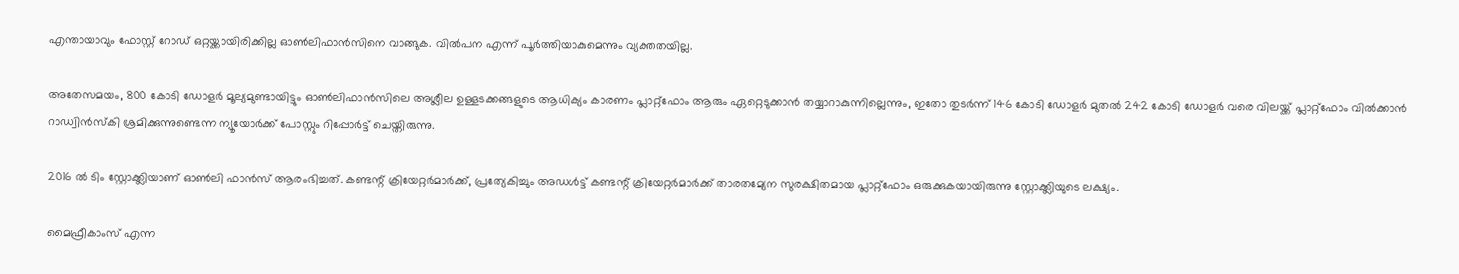എന്തായാവും ഫോസ്റ്റ് റോഡ് ഒറ്റയ്ക്കായിരിക്കില്ല ഓണ്‍ലിഫാൻസിനെ വാങ്ങുക. വില്‍പന എന്ന് പൂർത്തിയാകുമെന്നും വ്യക്തതയില്ല.

അതേസമയം, 800 കോടി ഡോളർ മൂല്യമുണ്ടായിട്ടും ഓണ്‍ലിഫാൻസിലെ അശ്ലീല ഉള്ളടക്കങ്ങളുടെ ആധിക്യം കാരണം പ്ലാറ്റ്ഫോം ആരും ഏറ്റെടുക്കാൻ തയ്യാറാകുന്നില്ലെന്നും, ഇതോ തുടർന്ന് 146 കോടി ഡോളർ മുതല്‍ 242 കോടി ഡോളർ വരെ വിലയ്ക്ക് പ്ലാറ്റ്ഫോം വില്‍ക്കാൻ റാഡ്വിൻസ്കി ശ്രമിക്കുന്നുണ്ടെന്ന ന്യൂയോർക്ക് പോസ്റ്റും റിപ്പോർട്ട് ചെയ്തിരുന്നു.

2016 ല്‍ ടിം സ്റ്റോക്ക്ലിയാണ് ഓണ്‍ലി ഫാൻസ് ആരംഭിച്ചത്. കണ്ടന്റ് ക്രിയേറ്റർമാർക്ക്, പ്രത്യേകിച്ചും അഡള്‍ട്ട് കണ്ടന്റ് ക്രിയേറ്റർമാർക്ക് താരതമ്യേന സുരക്ഷിതമായ പ്ലാറ്റ്ഫോം ഒരുക്കുകയായിരുന്നു സ്റ്റോക്ക്ലിയുടെ ലക്ഷ്യം.

മൈഫ്രീകാംസ് എന്ന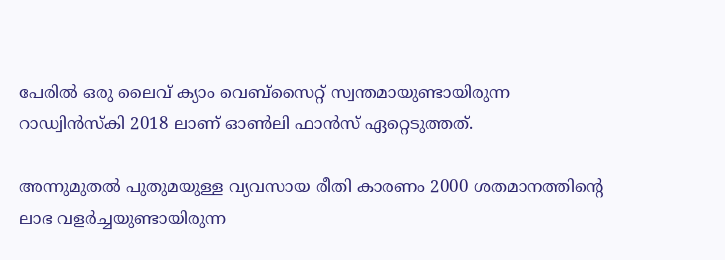പേരില്‍ ഒരു ലൈവ് ക്യാം വെബ്സൈറ്റ് സ്വന്തമായുണ്ടായിരുന്ന റാഡ്വിൻസ്കി 2018 ലാണ് ഓണ്‍ലി ഫാൻസ് ഏറ്റെടുത്തത്.

അന്നുമുതല്‍ പുതുമയുള്ള വ്യവസായ രീതി കാരണം 2000 ശതമാനത്തിന്റെ ലാഭ വളർച്ചയുണ്ടായിരുന്ന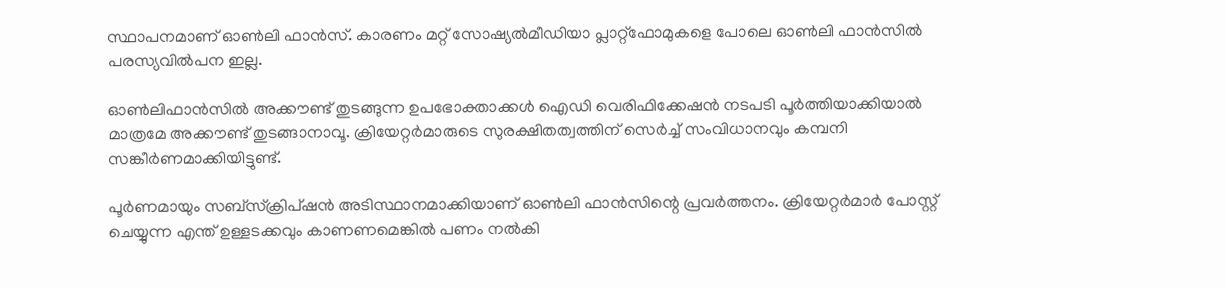സ്ഥാപനമാണ് ഓണ്‍ലി ഫാൻസ്. കാരണം മറ്റ് സോഷ്യല്‍മീഡിയാ പ്ലാറ്റ്ഫോമുകളെ പോലെ ഓണ്‍ലി ഫാൻസില്‍ പരസ്യവില്‍പന ഇല്ല.

ഓണ്‍ലിഫാൻസില്‍ അക്കൗണ്ട് തുടങ്ങുന്ന ഉപഭോക്താക്കള്‍ ഐഡി വെരിഫിക്കേഷൻ നടപടി പൂർത്തിയാക്കിയാല്‍ മാത്രമേ അക്കൗണ്ട് തുടങ്ങാനാവൂ. ക്രിയേറ്റർമാരുടെ സുരക്ഷിതത്വത്തിന് സെർച്ച്‌ സംവിധാനവും കമ്പനി സങ്കീർണമാക്കിയിട്ടുണ്ട്.

പൂർണമായും സബ്സ്ക്രിപ്ഷൻ അടിസ്ഥാനമാക്കിയാണ് ഓണ്‍ലി ഫാൻസിന്റെ പ്രവർത്തനം. ക്രിയേറ്റർമാർ പോസ്റ്റ് ചെയ്യുന്ന എന്ത് ഉള്ളടക്കവും കാണണമെങ്കില്‍ പണം നല്‍കി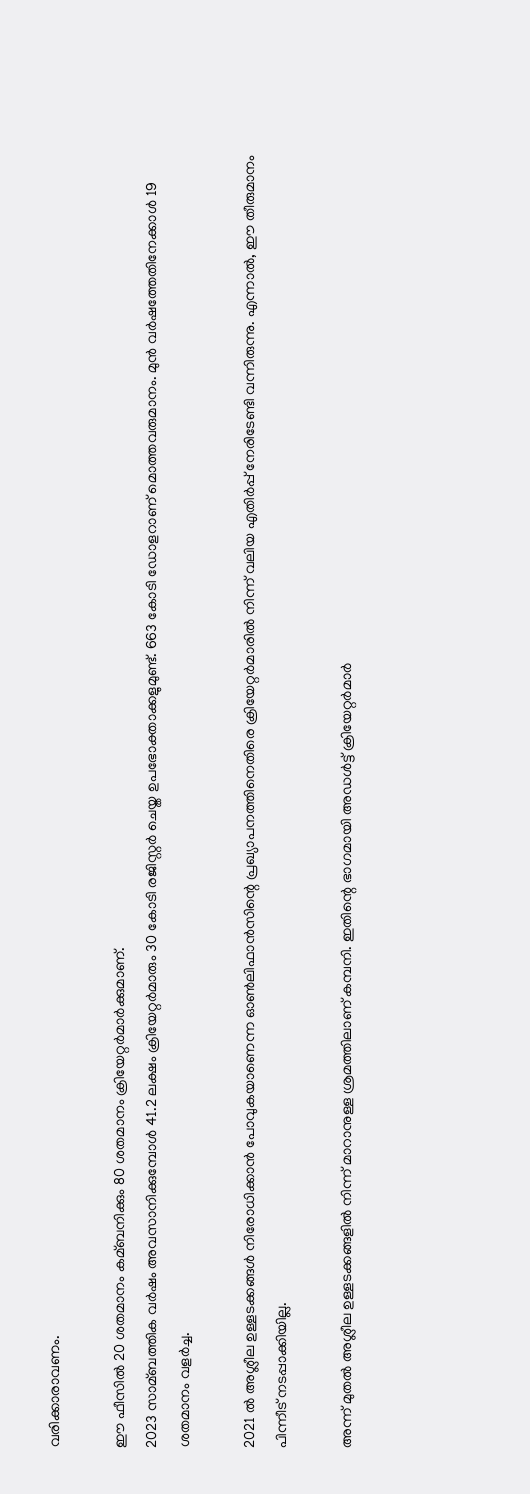വരിക്കാരാവണം.

ഈ ഫീസില്‍ 20 ശതമാനം കമ്ബനിക്കും 80 ശതമാനം ക്രിയേറ്റർമാർക്കുമാണ്.
2023 സാമ്ബത്തിക വർഷം അവസാനിക്കുമ്പോള്‍ 41.2 ലക്ഷം ക്രിയേറ്റർമാരും 30 കോടി രജിസ്റ്റർ ചെയ്ത ഉപഭോക്താക്കളുമുണ്ട്. 663 കോടി ഡോളറാണ് മൊത്തവരുമാനം. മുൻ വർഷത്തേതിനേക്കാള്‍ 19 ശതമാനം വളർച്ച.

2021 ല്‍ അശ്ലീല ഉള്ളടക്കങ്ങള്‍ നിരോധിക്കാൻ പോവുകയാണെന്ന ഓണ്‍ലിഫാൻസിന്റെ പ്രഖ്യാപനത്തിനെതിരെ ക്രിയേറ്റർമാരില്‍ നിന്ന് വലിയ എതിർപ്പ് നേരിടേണ്ടി വന്നിരുന്നു. എന്നാല്‍, ഈ തീരുമാനം പിന്നീട് നടപ്പാക്കിയില്ല.

അന്ന് മുതല്‍ അശ്ലീല ഉള്ളടക്കങ്ങളില്‍ നിന്ന് മാറാനുള്ള ശ്രമത്തിലാണ് കമ്പനി. ഇതിന്റെ ഭാഗമായി അഡള്‍ട്ട് ക്രിയേറ്റർമാർ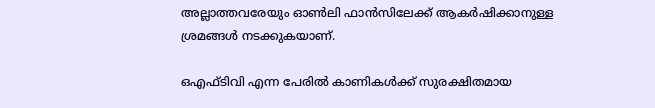അല്ലാത്തവരേയും ഓണ്‍ലി ഫാൻസിലേക്ക് ആകർഷിക്കാനുള്ള ശ്രമങ്ങള്‍ നടക്കുകയാണ്.

ഒഎഫ്ടിവി എന്ന പേരില്‍ കാണികള്‍ക്ക് സുരക്ഷിതമായ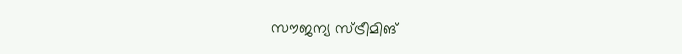സൗജന്യ സ്ട്രീമിങ്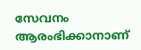സേവനം ആരംഭിക്കാനാണ്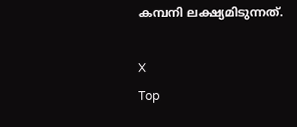കമ്പനി ലക്ഷ്യമിടുന്നത്.

X
Top